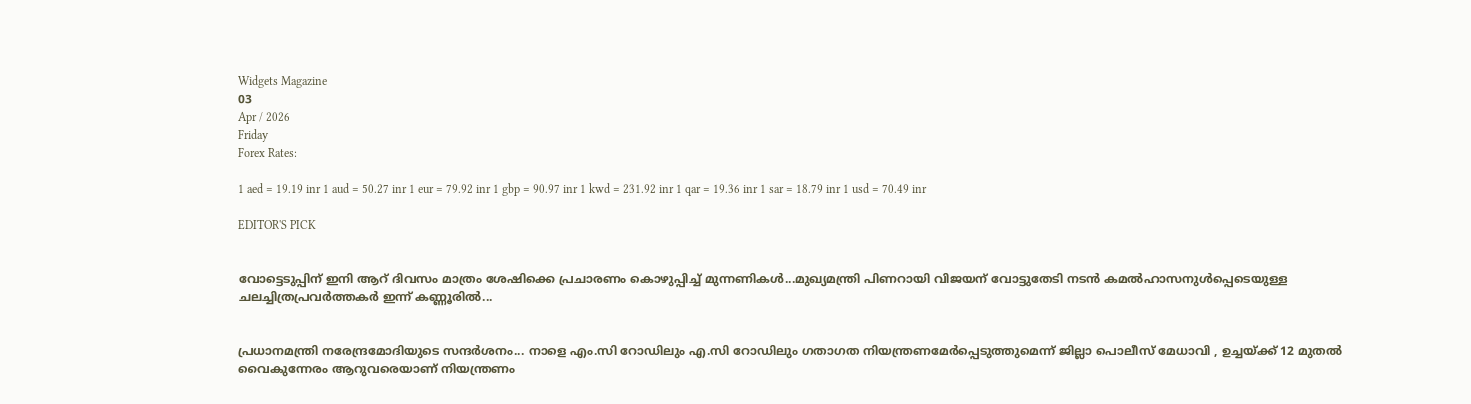Widgets Magazine
03
Apr / 2026
Friday
Forex Rates:

1 aed = 19.19 inr 1 aud = 50.27 inr 1 eur = 79.92 inr 1 gbp = 90.97 inr 1 kwd = 231.92 inr 1 qar = 19.36 inr 1 sar = 18.79 inr 1 usd = 70.49 inr

EDITOR'S PICK


വോട്ടെടുപ്പിന് ഇ‌നി ആറ് ദിവസം മാത്രം ശേഷിക്കെ പ്രചാരണം കൊഴുപ്പിച്ച് മുന്നണികള്‍...മുഖ്യമന്ത്രി പിണറായി വിജയന് വോട്ടുതേടി നടന്‍ കമല്‍ഹാസനുള്‍പ്പെടെയുള്ള ചലച്ചിത്രപ്രവർത്തകർ ഇന്ന് കണ്ണൂരില്‍...


പ്രധാനമന്ത്രി നരേന്ദ്രമോദിയുടെ സന്ദർശനം... നാളെ എം.സി റോഡിലും എ.സി റോഡിലും ഗതാഗത നിയന്ത്രണമേർപ്പെടുത്തുമെന്ന് ജില്ലാ പൊലീസ് മേധാവി , ഉച്ചയ്ക്ക് 12 മുതൽ വൈകുന്നേരം ആറുവരെയാണ് നിയന്ത്രണം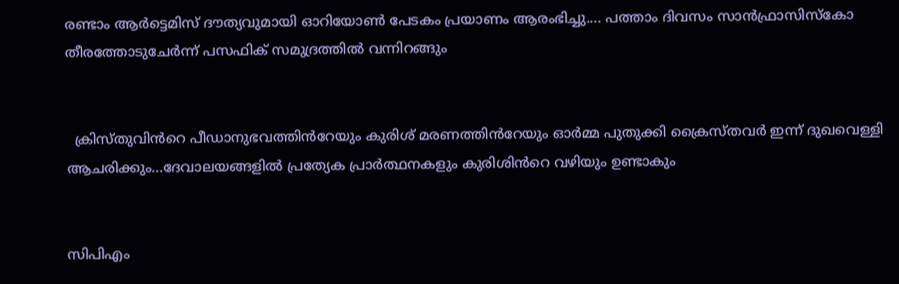രണ്ടാം ആർട്ടെമിസ് ദൗത്യവുമായി ഓറിയോൺ പേടകം പ്രയാണം ആരംഭിച്ചു.... പത്താം ദിവസം സാൻഫ്രാസിസ്കോ തീരത്തോടുചേർന്ന് പസഫിക് സമുദ്രത്തിൽ വന്നിറങ്ങും


  ക്രിസ്തുവിൻറെ പീഡാനുഭവത്തിൻറേയും കുരിശ് മരണത്തിൻറേയും ഓർമ്മ പുതുക്കി ക്രൈസ്തവർ ഇന്ന് ദുഖവെള്ളി ആചരിക്കും...ദേവാലയങ്ങളിൽ പ്രത്യേക പ്രാർത്ഥനകളും കുരിശിൻറെ വഴിയും ഉണ്ടാകും


സിപിഎം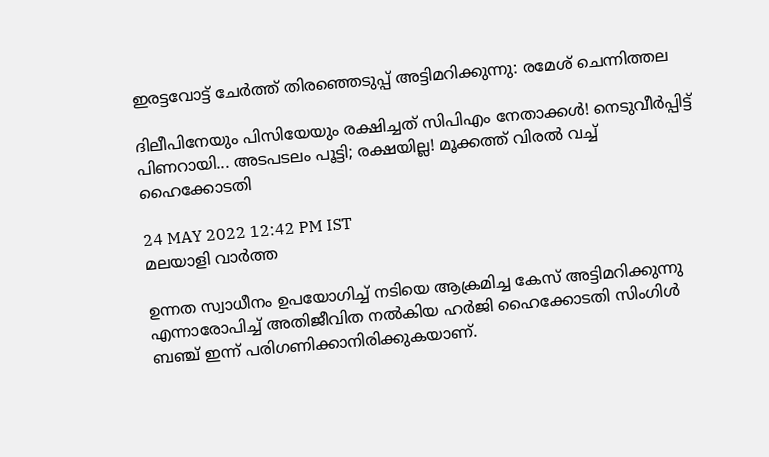ഇരട്ടവോട്ട് ചേര്‍ത്ത് തിരഞ്ഞെടുപ്പ് അട്ടിമറിക്കുന്നു: രമേശ് ചെന്നിത്തല

ദിലീപിനേയും പിസിയേയും രക്ഷിച്ചത് സിപിഎം നേതാക്കൾ! നെടുവീർപ്പിട്ട് പിണറായി... അടപടലം പൂട്ടി; രക്ഷയില്ല! മൂക്കത്ത് വിരൽ വച്ച് ഹൈക്കോടതി

24 MAY 2022 12:42 PM IST
മലയാളി വാര്‍ത്ത

ഉന്നത സ്വാധീനം ഉപയോഗിച്ച് നടിയെ ആക്രമിച്ച കേസ് അട്ടിമറിക്കുന്നു എന്നാരോപിച്ച് അതിജീവിത നൽകിയ ഹർജി ഹൈക്കോടതി സിംഗിൾ ബഞ്ച് ഇന്ന് പരിഗണിക്കാനിരിക്കുകയാണ്.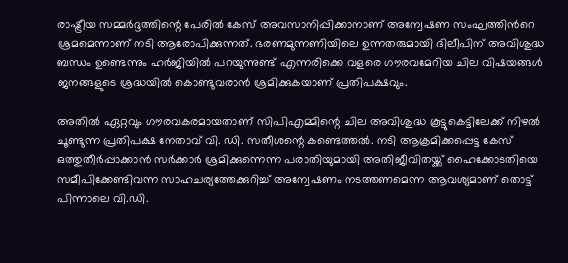രാഷ്ട്രീയ സമ്മർദ്ദത്തിന്റെ പേരിൽ കേസ് അവസാനിപ്പിക്കാനാണ് അന്വേഷണ സംഘത്തിൻറെ ശ്രമമെന്നാണ് നടി ആരോപിക്കുന്നത്. ഭരണമുന്നണിയിലെ ഉന്നതരുമായി ദിലീപിന് അവിശുദ്ധ ബന്ധം ഉണ്ടെന്നും ഹർജിയിൽ പറയുന്നുണ്ട് എന്നരിക്കെ വളരെ ഗൗരവമേറിയ ചില വിഷയങ്ങൾ ജനങ്ങളുടെ ശ്രദ്ധയിൽ കൊണ്ടുവരാൻ ശ്രമിക്കുകയാണ് പ്രതിപക്ഷവും.

അതിൽ ഏറ്റവും ഗൗരവകരമായതാണ് സിപിഎമ്മിന്റെ ചില അവിശുദ്ധ കൂട്ടുകെട്ടിലേക്ക് നിഴൽ ചൂണ്ടുന്ന പ്രതിപക്ഷ നേതാവ് വി. ഡി. സതീശന്റെ കണ്ടെത്തൽ. നടി ആക്രമിക്കപ്പെട്ട കേസ് ഒത്തുതീർപ്പാക്കാൻ സർക്കാർ ശ്രമിക്കുന്നെന്ന പരാതിയുമായി അതിജീവിതയ്ക്ക് ഹൈക്കോടതിയെ സമീപിക്കേണ്ടിവന്ന സാഹചര്യത്തേക്കുറിച്ച് അന്വേഷണം നടത്തണമെന്ന ആവശ്യമാണ് തൊട്ട് പിന്നാലെ വി.ഡി.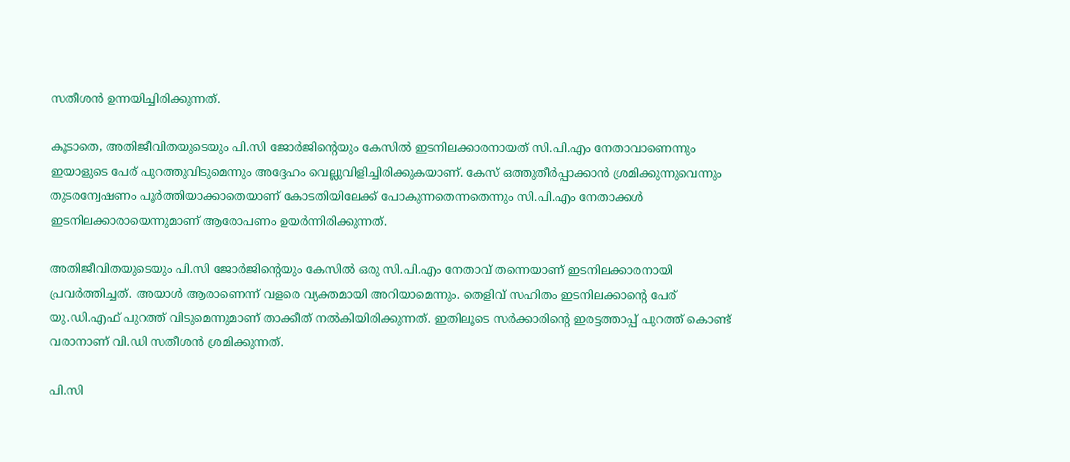സതീശൻ ഉന്നയിച്ചിരിക്കുന്നത്.

കൂടാതെ, അതിജീവിതയുടെയും പി.സി ജോർജിന്റെയും കേസിൽ ഇടനിലക്കാരനായത് സി.പി.എം നേതാവാണെന്നും ഇയാളുടെ പേര് പുറത്തുവിടുമെന്നും അദ്ദേഹം വെല്ലുവിളിച്ചിരിക്കുകയാണ്. കേസ് ഒത്തുതീർപ്പാക്കാൻ ശ്രമിക്കുന്നുവെന്നും തുടരന്വേഷണം പൂർത്തിയാക്കാതെയാണ് കോടതിയിലേക്ക് പോകുന്നതെന്നതെന്നും സി.പി.എം നേതാക്കൾ ഇടനിലക്കാരായെന്നുമാണ് ആരോപണം ഉയർന്നിരിക്കുന്നത്.

അതിജീവിതയുടെയും പി.സി ജോർജിന്റെയും കേസിൽ ഒരു സി.പി.എം നേതാവ് തന്നെയാണ് ഇടനിലക്കാരനായി പ്രവർത്തിച്ചത്. അയാൾ ആരാണെന്ന് വളരെ വ്യക്തമായി അറിയാമെന്നും. തെളിവ് സഹിതം ഇടനിലക്കാന്റെ പേര് യു.ഡി.എഫ് പുറത്ത് വിടുമെന്നുമാണ് താക്കീത് നൽകിയിരിക്കുന്നത്. ഇതിലൂടെ സർക്കാരിന്റെ ഇരട്ടത്താപ്പ് പുറത്ത് കൊണ്ട് വരാനാണ് വി.ഡി സതീശൻ ശ്രമിക്കുന്നത്.

പി.സി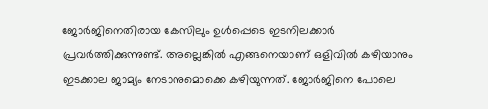ജോർജിനെതിരായ കേസിലും ഉൾപ്പെടെ ഇടനിലക്കാർ പ്രവർത്തിക്കുന്നുണ്ട്. അല്ലെങ്കിൽ എങ്ങനെയാണ് ഒളിവിൽ കഴിയാനും ഇടക്കാല ജാമ്യം നേടാനുമൊക്കെ കഴിയുന്നത്. ജോർജിനെ പോലെ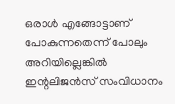ഒരാൾ എങ്ങോട്ടാണ് പോകുന്നതെന്ന് പോലും അറിയില്ലെങ്കിൽ ഇന്റലിജൻസ് സംവിധാനം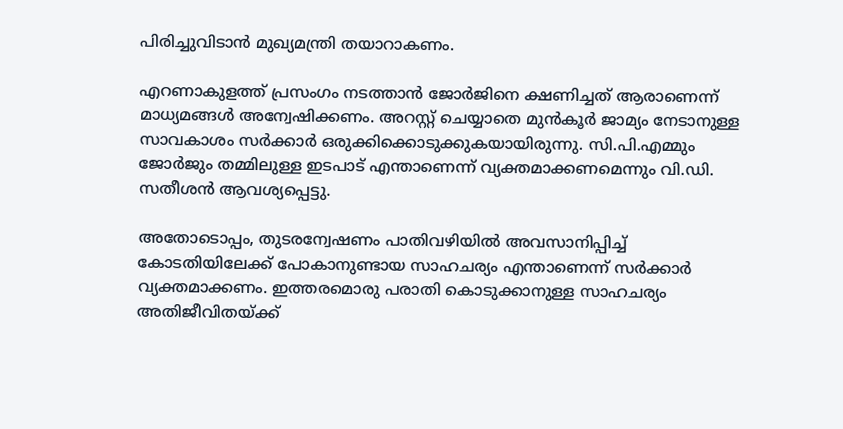പിരിച്ചുവിടാൻ മുഖ്യമന്ത്രി തയാറാകണം.

എറണാകുളത്ത് പ്രസംഗം നടത്താൻ ജോർജിനെ ക്ഷണിച്ചത് ആരാണെന്ന് മാധ്യമങ്ങൾ അന്വേഷിക്കണം. അറസ്റ്റ് ചെയ്യാതെ മുൻകൂർ ജാമ്യം നേടാനുള്ള സാവകാശം സർക്കാർ ഒരുക്കിക്കൊടുക്കുകയായിരുന്നു. സി.പി.എമ്മും ജോർജും തമ്മിലുള്ള ഇടപാട് എന്താണെന്ന് വ്യക്തമാക്കണമെന്നും വി.ഡി. സതീശൻ ആവശ്യപ്പെട്ടു.

അതോടൊപ്പം, തുടരന്വേഷണം പാതിവഴിയിൽ അവസാനിപ്പിച്ച് കോടതിയിലേക്ക് പോകാനുണ്ടായ സാഹചര്യം എന്താണെന്ന് സർക്കാർ വ്യക്തമാക്കണം. ഇത്തരമൊരു പരാതി കൊടുക്കാനുള്ള സാഹചര്യം അതിജീവിതയ്ക്ക്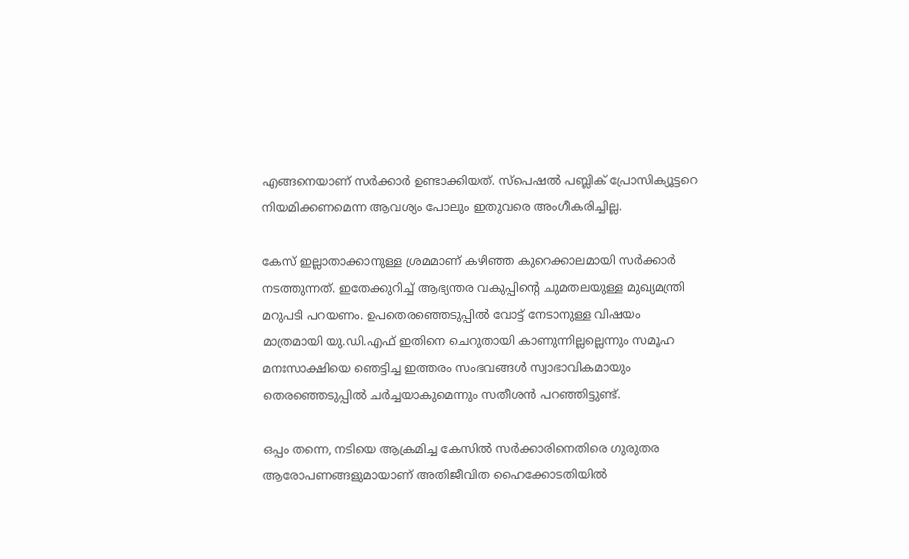എങ്ങനെയാണ് സർക്കാർ ഉണ്ടാക്കിയത്. സ്പെഷൽ പബ്ലിക് പ്രോസിക്യൂട്ടറെ നിയമിക്കണമെന്ന ആവശ്യം പോലും ഇതുവരെ അംഗീകരിച്ചില്ല.

കേസ് ഇല്ലാതാക്കാനുള്ള ശ്രമമാണ് കഴിഞ്ഞ കുറെക്കാലമായി സർക്കാർ നടത്തുന്നത്. ഇതേക്കുറിച്ച് ആഭ്യന്തര വകുപ്പിന്റെ ചുമതലയുള്ള മുഖ്യമന്ത്രി മറുപടി പറയണം. ഉപതെരഞ്ഞെടുപ്പിൽ വോട്ട് നേടാനുള്ള വിഷയം മാത്രമായി യു.ഡി.എഫ് ഇതിനെ ചെറുതായി കാണുന്നില്ലല്ലെന്നും സമൂഹ മനഃസാക്ഷിയെ ഞെട്ടിച്ച ഇത്തരം സംഭവങ്ങൾ സ്വാഭാവികമായും തെരഞ്ഞെടുപ്പിൽ ചർച്ചയാകുമെന്നും സതീശൻ പറഞ്ഞിട്ടുണ്ട്.

ഒപ്പം തന്നെ, നടിയെ ആക്രമിച്ച കേസിൽ സർക്കാരിനെതിരെ ഗുരുതര ആരോപണങ്ങളുമായാണ് അതിജീവിത ഹൈക്കോടതിയിൽ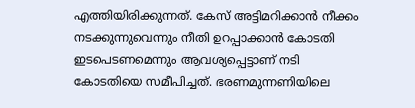എത്തിയിരിക്കുന്നത്. കേസ് അട്ടിമറിക്കാൻ നീക്കം നടക്കുന്നുവെന്നും നീതി ഉറപ്പാക്കാൻ കോടതി ഇടപെടണമെന്നും ആവശ്യപ്പെട്ടാണ് നടി കോടതിയെ സമീപിച്ചത്. ഭരണമുന്നണിയിലെ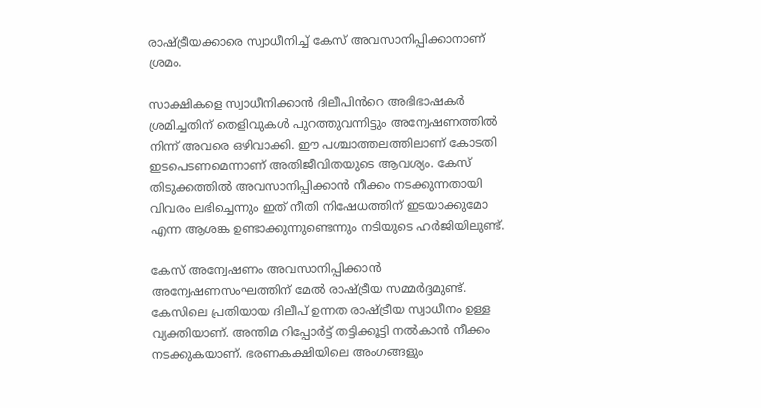രാഷ്ട്രീയക്കാരെ സ്വാധീനിച്ച് കേസ് അവസാനിപ്പിക്കാനാണ് ശ്രമം.

സാക്ഷികളെ സ്വാധീനിക്കാൻ ദിലീപിൻറെ അഭിഭാഷകർ ശ്രമിച്ചതിന് തെളിവുകൾ പുറത്തുവന്നിട്ടും അന്വേഷണത്തിൽ നിന്ന് അവരെ ഒഴിവാക്കി. ഈ പശ്ചാത്തലത്തിലാണ് കോടതി ഇടപെടണമെന്നാണ് അതിജീവിതയുടെ ആവശ്യം. കേസ് തിടുക്കത്തിൽ അവസാനിപ്പിക്കാൻ നീക്കം നടക്കുന്നതായി വിവരം ലഭിച്ചെന്നും ഇത് നീതി നിഷേധത്തിന് ഇടയാക്കുമോ എന്ന ആശങ്ക ഉണ്ടാക്കുന്നുണ്ടെന്നും നടിയുടെ ഹർജിയിലുണ്ട്.

കേസ് അന്വേഷണം അവസാനിപ്പിക്കാൻ അന്വേഷണസംഘത്തിന് മേൽ രാഷ്ട്രീയ സമ്മർദ്ദമുണ്ട്. കേസിലെ പ്രതിയായ ദിലീപ് ഉന്നത രാഷ്ട്രീയ സ്വാധീനം ഉള്ള വ്യക്തിയാണ്. അന്തിമ റിപ്പോർട്ട് തട്ടിക്കൂട്ടി നൽകാൻ നീക്കം നടക്കുകയാണ്. ഭരണകക്ഷിയിലെ അംഗങ്ങളും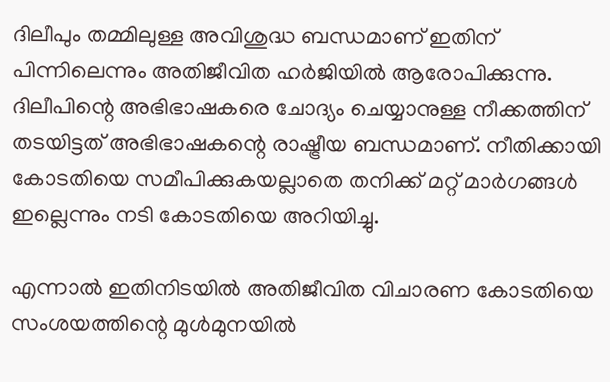ദിലീപും തമ്മിലുള്ള അവിശുദ്ധ ബന്ധമാണ് ഇതിന് പിന്നിലെന്നും അതിജീവിത ഹ‍ർ‍ജിയിൽ ആരോപിക്കുന്നു. ദിലീപിന്റെ അഭിഭാഷകരെ ചോദ്യം ചെയ്യാനുള്ള നീക്കത്തിന് തടയിട്ടത് അഭിഭാഷകന്റെ രാഷ്ട്രീയ ബന്ധമാണ്. നീതിക്കായി കോടതിയെ സമീപിക്കുകയല്ലാതെ തനിക്ക് മറ്റ് മാർഗങ്ങൾ ഇല്ലെന്നും നടി കോടതിയെ അറിയിച്ചു.

എന്നാൽ ഇതിനിടയിൽ അതിജീവിത വിചാരണ കോടതിയെ സംശയത്തിന്റെ മുൾമുനയിൽ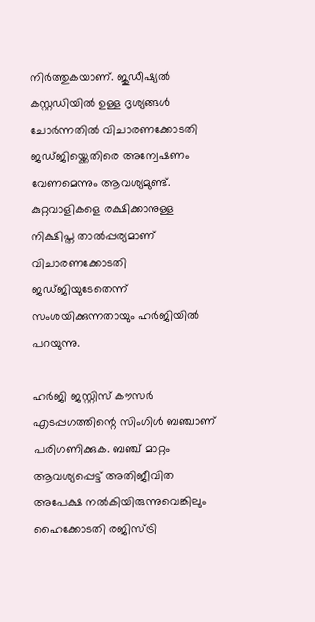നിർത്തുകയാണ്. ജുഡീഷ്യൽ കസ്റ്റഡിയിൽ ഉള്ള ദൃശ്യങ്ങൾ ചോർന്നതിൽ വിചാരണക്കോടതി ജഡ്ജിയ്ക്കെതിരെ അന്വേഷണം വേണമെന്നും ആവശ്യമുണ്ട്. കുറ്റവാളികളെ രക്ഷിക്കാനുള്ള നിക്ഷിപ്ത താൽപ്പര്യമാണ് വിചാരണക്കോടതി ജഡ്ജിയുടേതെന്ന് സംശയിക്കുന്നതായും ഹർജിയിൽ പറയുന്നു.

ഹർജി ജസ്റ്റിസ് കൗസർ എടപ്പഗത്തിന്റെ സിംഗിൾ ബഞ്ചാണ് പരിഗണിക്കുക. ബഞ്ച് മാറ്റം ആവശ്യപ്പെട്ട് അതിജീവിത അപേക്ഷ നൽകിയിരുന്നുവെങ്കിലും ഹൈക്കോടതി രജിസ്ട്രി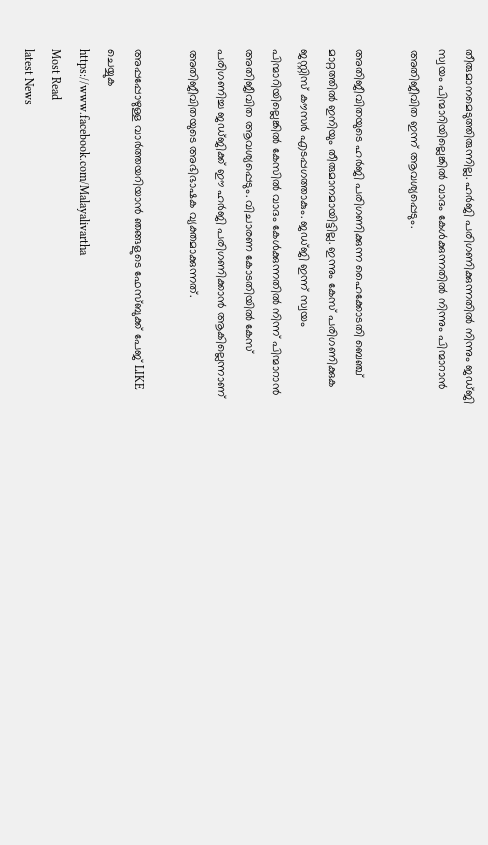തീരുമാനമെടുത്തിരുന്നില്ല. ഹർജി പരിഗണിക്കുന്നതിൽ നിന്നും ജഡ്ജി സ്വയം പിന്മാറിയില്ലെങ്കിൽ വാദം കേൾക്കുന്നതിൽ നിന്നും പിന്മാറാൻ അതിജീവിത ഇന്ന് ആവശ്യപ്പെടും.

അതിജീവിതയുടെ ഹർജി പരിഗണിക്കുന്ന ഹൈക്കോടതി ബെഞ്ച് മാറ്റത്തിൽ ഇനിയും തീരുമാനമായിട്ടില്ല. ഇന്നും കേസ് പരിഗണിക്കുക ജസ്റ്റിസ് കൗസർ എടപ്പഗത്താകും. ജഡ്ജി ഇന്ന് സ്വയം പിന്മാറിയില്ലെങ്കിൽ കേസിൽ വാദം കേൾക്കുന്നതിൽ നിന്ന് പിന്മാറാൻ അതിജീവിത ആവശ്യപ്പെടും. വിചാരണ കോടതിയിൽ കേസ് പരിഗണിച്ച ജഡ്ജിക്ക് ഈ ഹർജി പരിഗണിക്കാൻ ആകില്ലെന്നാണ് അതിജീവിതയുടെ അഭിഭാഷക വ്യക്തമാക്കുന്നത്.

അപ്പപ്പോഴുള്ള വാര്‍ത്തയറിയാന്‍ ഞങ്ങളുടെ ഫേസ്‌ബുക്ക്‌ പേജ് LIKE ചെയ്യുക
https://www.facebook.com/Malayalivartha
Most Read
latest News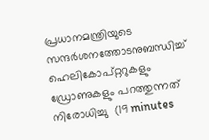പ്രധാനമന്ത്രിയുടെ സന്ദര്‍ശനത്തോടനുബന്ധിച്ച് ഹെലികോപ്റ്ററുകളും ഡ്രോണുകളും പറത്തുന്നത് നിരോധിച്ചു  (19 minutes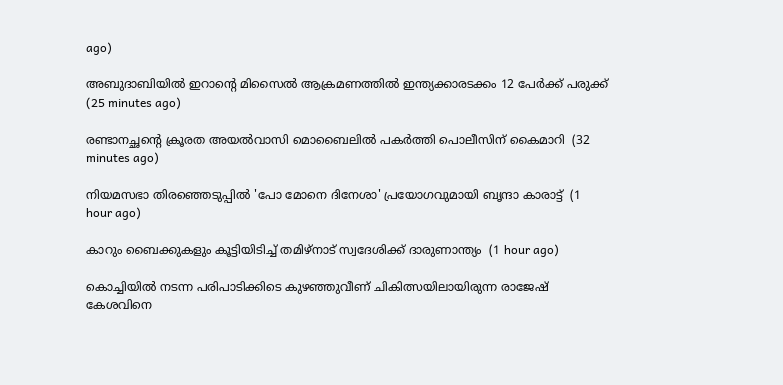ago)

അബുദാബിയില്‍ ഇറാന്റെ മിസൈല്‍ ആക്രമണത്തില്‍ ഇന്ത്യക്കാരടക്കം 12 പേര്‍ക്ക് പരുക്ക്  (25 minutes ago)

രണ്ടാനച്ഛന്റെ ക്രൂരത അയല്‍വാസി മൊബൈലില്‍ പകര്‍ത്തി പൊലീസിന് കൈമാറി  (32 minutes ago)

നിയമസഭാ തിരഞ്ഞെടുപ്പില്‍ 'പോ മോനെ ദിനേശാ' പ്രയോഗവുമായി ബൃന്ദാ കാരാട്ട്  (1 hour ago)

കാറും ബൈക്കുകളും കൂട്ടിയിടിച്ച് തമിഴ്‌നാട് സ്വദേശിക്ക് ദാരുണാന്ത്യം  (1 hour ago)

കൊച്ചിയില്‍ നടന്ന പരിപാടിക്കിടെ കുഴഞ്ഞുവീണ് ചികിത്സയിലായിരുന്ന രാജേഷ് കേശവിനെ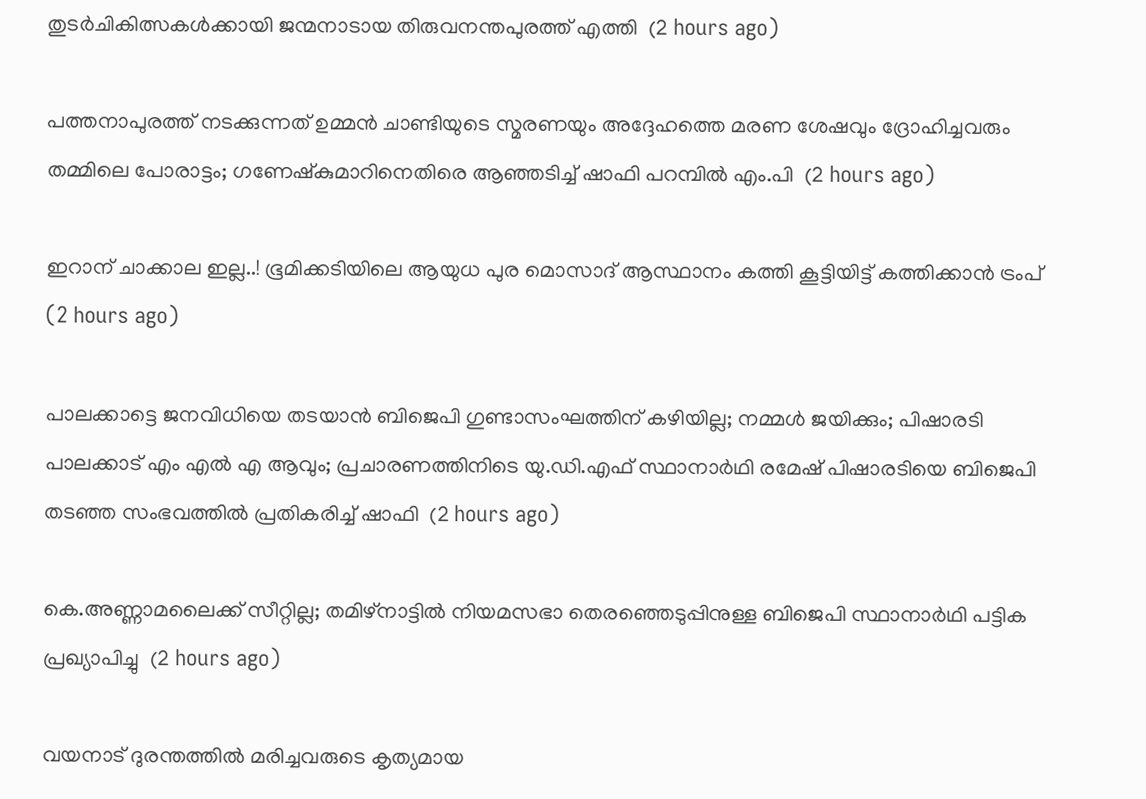തുടര്‍ചികിത്സകള്‍ക്കായി ജന്മനാടായ തിരുവനന്തപുരത്ത് എത്തി  (2 hours ago)

പത്തനാപുരത്ത് നടക്കുന്നത് ഉമ്മൻ ചാണ്ടിയുടെ സ്മരണയും അദ്ദേഹത്തെ മരണ ശേഷവും ദ്രോഹിച്ചവരും തമ്മിലെ പോരാട്ടം; ഗണേഷ്കുമാറിനെതിരെ ആഞ്ഞടിച്ച് ഷാഫി പറമ്പിൽ എം.പി  (2 hours ago)

ഇറാന് ചാക്കാല ഇല്ല..! ഭൂമിക്കടിയിലെ ആയുധ പുര മൊസാദ് ആസ്ഥാനം കത്തി കൂട്ടിയിട്ട് കത്തിക്കാൻ ട്രംപ്  (2 hours ago)

പാലക്കാട്ടെ ജനവിധിയെ തടയാൻ ബിജെപി ഗുണ്ടാസംഘത്തിന് കഴിയില്ല; നമ്മൾ ജയിക്കും; പിഷാരടി പാലക്കാട് എം എൽ എ ആവും; പ്രചാരണത്തിനിടെ യു.ഡി.എഫ് സ്ഥാനാർഥി രമേഷ് പിഷാരടിയെ ബിജെപി തടഞ്ഞ സംഭവത്തിൽ പ്രതികരിച്ച് ഷാഫി  (2 hours ago)

കെ.അണ്ണാമലൈക്ക് സീറ്റില്ല; തമിഴ്നാട്ടിൽ നിയമസഭാ തെരഞ്ഞെടുപ്പിനുള്ള ബിജെപി സ്ഥാനാർഥി പട്ടിക പ്രഖ്യാപിച്ചു  (2 hours ago)

വയനാട് ദുരന്തത്തിൽ മരിച്ചവരുടെ കൃത്യമായ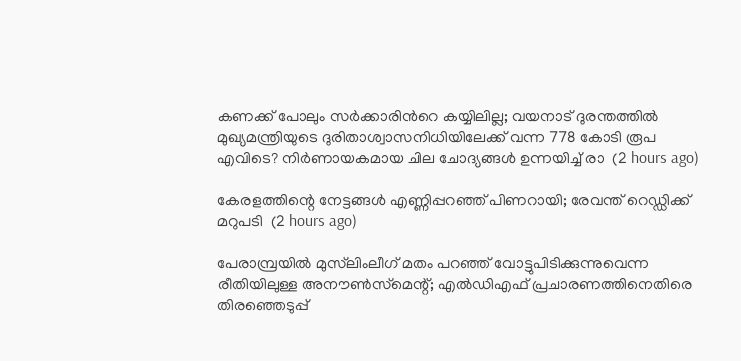കണക്ക് പോലും സർക്കാരിൻറെ കയ്യിലില്ല; വയനാട് ദുരന്തത്തിൽ മുഖ്യമന്ത്രിയുടെ ദുരിതാശ്വാസനിധിയിലേക്ക് വന്ന 778 കോടി രൂപ എവിടെ? നിർണായകമായ ചില ചോദ്യങ്ങൾ ഉന്നയിച്ച് രാ  (2 hours ago)

കേരളത്തിന്റെ നേട്ടങ്ങള്‍ എണ്ണിപ്പറഞ്ഞ് പിണറായി; രേവന്ത് റെഡ്ഡിക്ക് മറുപടി  (2 hours ago)

പേരാമ്പ്രയിൽ മുസ്‌ലിംലീഗ് മതം പറഞ്ഞ് വോട്ടുപിടിക്കുന്നുവെന്ന രീതിയിലുള്ള അനൗൺസ്‌മെന്റ്; എൽഡിഎഫ് പ്രചാരണത്തിനെതിരെ തിരഞ്ഞെടുപ്പ്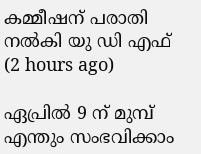കമ്മീഷന് പരാതി നൽകി യു ഡി എഫ്  (2 hours ago)

ഏപ്രിൽ 9 ന് മുമ്പ് എന്തും സംഭവിക്കാം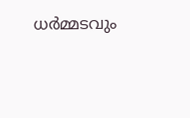ധർമ്മടവും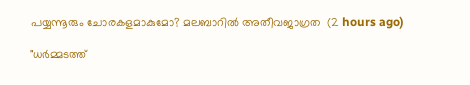പയ്യന്നൂരും ചോരകളമാകുമോ? മലബാറിൽ അതീവജാഗ്രത  (2 hours ago)

"ധർമ്മടത്ത്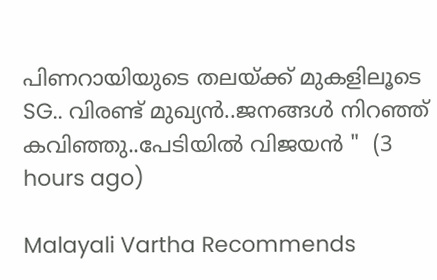പിണറായിയുടെ തലയ്ക്ക് മുകളിലൂടെ SG.. വിരണ്ട്‍ മുഖ്യൻ..ജനങ്ങൾ നിറഞ്ഞ് കവിഞ്ഞു..പേടിയിൽ വിജയൻ "  (3 hours ago)

Malayali Vartha Recommends